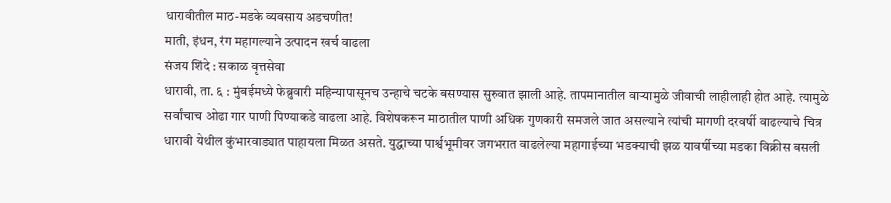धारावीतील माठ-मडके व्यवसाय अडचणीत!
माती, इंधन, रंग महागल्याने उत्पादन खर्च वाढला
संजय शिंदे : सकाळ वृत्तसेवा
धारावी, ता. ६ : मुंबईमध्ये फेब्रुवारी महिन्यापासूनच उन्हाचे चटके बसण्यास सुरुवात झाली आहे. तापमानातील वाऱ्यामुळे जीवाची लाहीलाही होत आहे. त्यामुळे सर्वांचाच ओढा गार पाणी पिण्याकडे वाढला आहे. विशेषकरून माठातील पाणी अधिक गुणकारी समजले जात असल्याने त्यांची मागणी दरवर्षी वाढल्याचे चित्र धारावी येथील कुंभारवाड्यात पाहायला मिळत असते. युद्धाच्या पार्श्वभूमीवर जगभरात वाढलेल्या महागाईच्या भडक्याची झळ यावर्षीच्या मडका विक्रीस बसली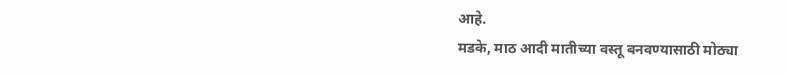आहे.
मडके, माठ आदी मातीच्या वस्तू बनवण्यासाठी मोठ्या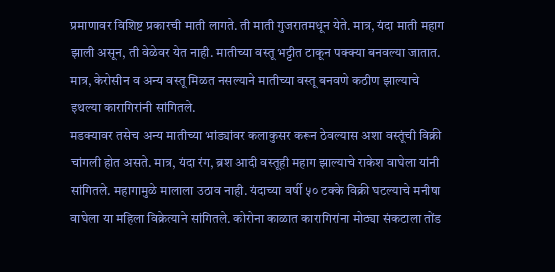प्रमाणावर विशिष्ट प्रकारची माती लागते. ती माती गुजरातमधून येते. मात्र, यंदा माती महाग झाली असून, ती वेळेवर येत नाही. मातीच्या वस्तू भट्टीत टाकून पक्क्या बनवल्या जातात. मात्र, केरोसीन व अन्य वस्तू मिळत नसल्याने मातीच्या वस्तू बनवणे कठीण झाल्याचे इथल्या कारागिरांनी सांगितले.
मडक्यावर तसेच अन्य मातीच्या भांड्यांवर कलाकुसर करून ठेवल्यास अशा वस्तूंची विक्री चांगली होत असते. मात्र, यंदा रंग, ब्रश आदी वस्तूही महाग झाल्याचे राकेश वाघेला यांनी सांगितले. महागामुळे मालाला उठाव नाही. यंदाच्या वर्षी ५० टक्के विक्री घटल्याचे मनीषा वाघेला या महिला विक्रेत्याने सांगितले. कोरोना काळात कारागिरांना मोठ्या संकटाला तोंड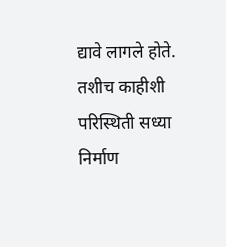द्यावे लागले होते. तशीच काहीशी परिस्थिती सध्या निर्माण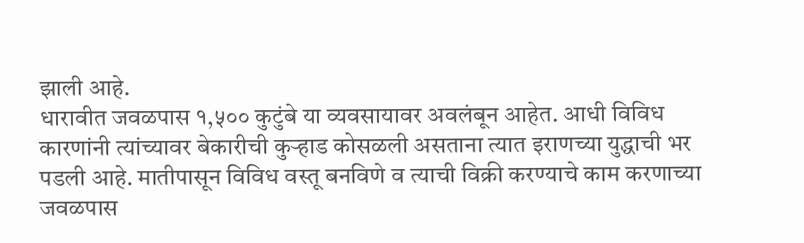झाली आहे.
धारावीत जवळपास १,५०० कुटुंबे या व्यवसायावर अवलंबून आहेत. आधी विविध कारणांनी त्यांच्यावर बेकारीची कुऱ्हाड कोसळली असताना त्यात इराणच्या युद्धाची भर पडली आहे. मातीपासून विविध वस्तू बनविणे व त्याची विक्री करण्याचे काम करणाच्या जवळपास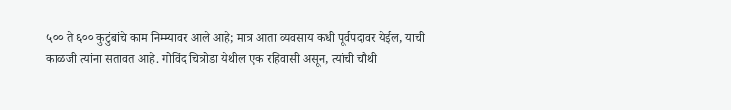५०० ते ६०० कुटुंबांचे काम निम्म्यावर आले आहे; मात्र आता व्यवसाय कधी पूर्वपदावर येईल, याची काळजी त्यांना सतावत आहे. गोविंद चित्रोडा येथील एक रहिवासी असून, त्यांची चौथी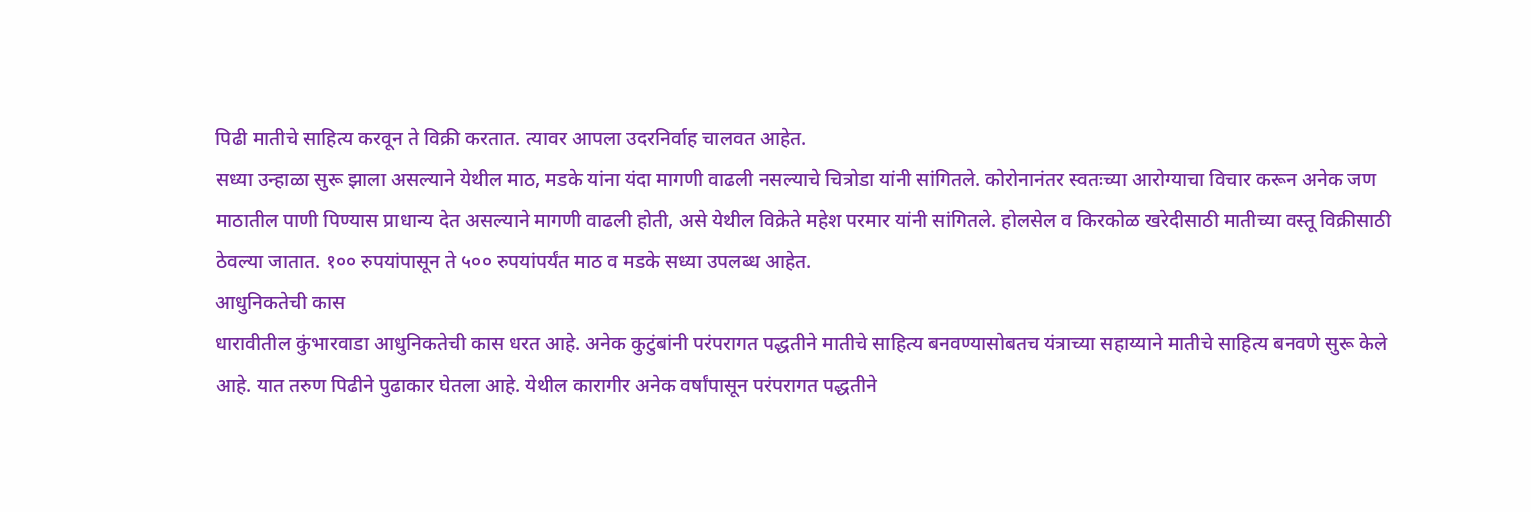पिढी मातीचे साहित्य करवून ते विक्री करतात. त्यावर आपला उदरनिर्वाह चालवत आहेत.
सध्या उन्हाळा सुरू झाला असल्याने येथील माठ, मडके यांना यंदा मागणी वाढली नसल्याचे चित्रोडा यांनी सांगितले. कोरोनानंतर स्वतःच्या आरोग्याचा विचार करून अनेक जण माठातील पाणी पिण्यास प्राधान्य देत असल्याने मागणी वाढली होती, असे येथील विक्रेते महेश परमार यांनी सांगितले. होलसेल व किरकोळ खरेदीसाठी मातीच्या वस्तू विक्रीसाठी ठेवल्या जातात. १०० रुपयांपासून ते ५०० रुपयांपर्यंत माठ व मडके सध्या उपलब्ध आहेत.
आधुनिकतेची कास
धारावीतील कुंभारवाडा आधुनिकतेची कास धरत आहे. अनेक कुटुंबांनी परंपरागत पद्धतीने मातीचे साहित्य बनवण्यासोबतच यंत्राच्या सहाय्याने मातीचे साहित्य बनवणे सुरू केले आहे. यात तरुण पिढीने पुढाकार घेतला आहे. येथील कारागीर अनेक वर्षांपासून परंपरागत पद्धतीने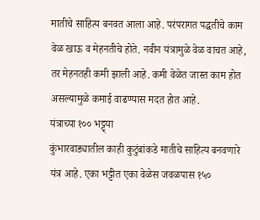मातीचे साहित्य बनवत आला आहे. परंपरागत पद्धतीचे काम वेळ खाऊ व मेहनतीचे होते. नवीन यंत्रामुळे वेळ वाचत आहे, तर मेहनतही कमी झाली आहे. कमी वेळेत जास्त काम होत असल्यामुळे कमाई वाढण्यास मदत होत आहे.
यंत्राच्या १०० भट्ट्या
कुंभारवाड्यातील काही कुटुंबांकडे मातीचे साहित्य बनवणारे यंत्र आहे. एका भट्टीत एका वेळेस जवळपास १५०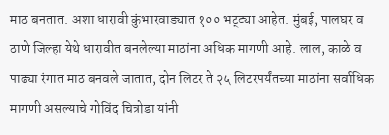माठ बनतात. अशा धारावी कुंभारवाड्यात १०० भट्ट्या आहेत. मुंबई, पालघर व ठाणे जिल्हा येथे धारावीत बनलेल्या माठांना अधिक मागणी आहे. लाल, काळे व पाढ्या रंगात माठ बनवले जातात, दोन लिटर ते २५ लिटरपर्यंतच्या माठांना सर्वाधिक मागणी असल्याचे गोविंद चित्रोडा यांनी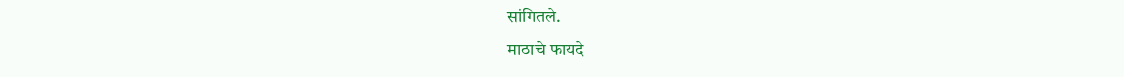सांगितले.
माठाचे फायदे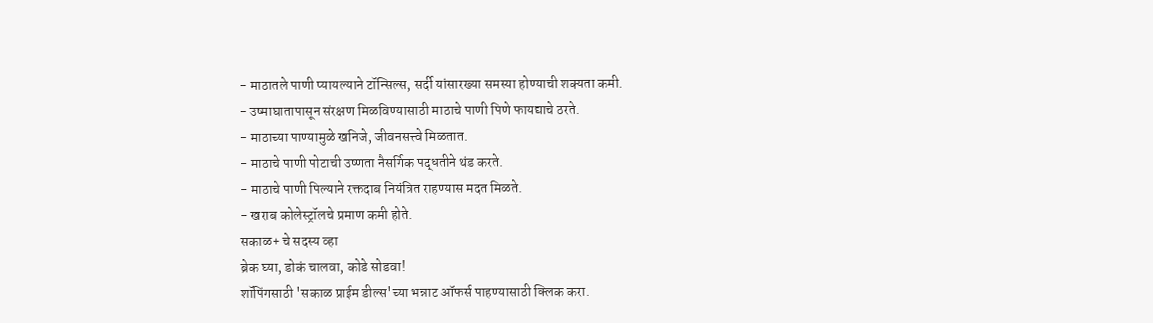- माठातले पाणी प्यायल्याने टॉन्सिल्स, सर्दी यांसारख्या समस्या होण्याची शक्यता कमी.
- उष्माघातापासून संरक्षण मिळविण्यासाठी माठाचे पाणी पिणे फायद्याचे ठरते.
- माठाच्या पाण्यामुळे खनिजे, जीवनसत्त्वे मिळतात.
- माठाचे पाणी पोटाची उष्णता नैसर्गिक पद्धतीने थंड करते.
- माठाचे पाणी पिल्याने रक्तदाब नियंत्रित राहण्यास मदत मिळते.
- खराब कोलेस्ट्रॉलचे प्रमाण कमी होते.
सकाळ+ चे सदस्य व्हा
ब्रेक घ्या, डोकं चालवा, कोडे सोडवा!
शॉपिंगसाठी 'सकाळ प्राईम डील्स'च्या भन्नाट ऑफर्स पाहण्यासाठी क्लिक करा.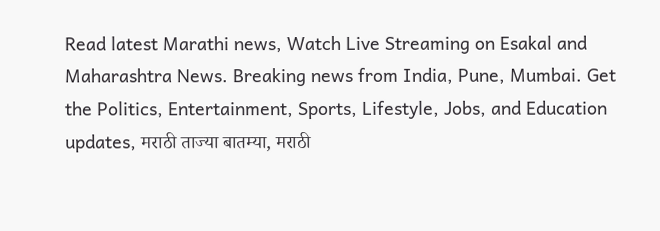Read latest Marathi news, Watch Live Streaming on Esakal and Maharashtra News. Breaking news from India, Pune, Mumbai. Get the Politics, Entertainment, Sports, Lifestyle, Jobs, and Education updates, मराठी ताज्या बातम्या, मराठी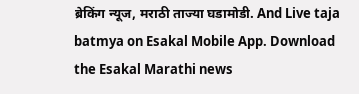ब्रेकिंग न्यूज, मराठी ताज्या घडामोडी. And Live taja batmya on Esakal Mobile App. Download the Esakal Marathi news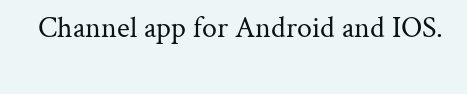Channel app for Android and IOS.